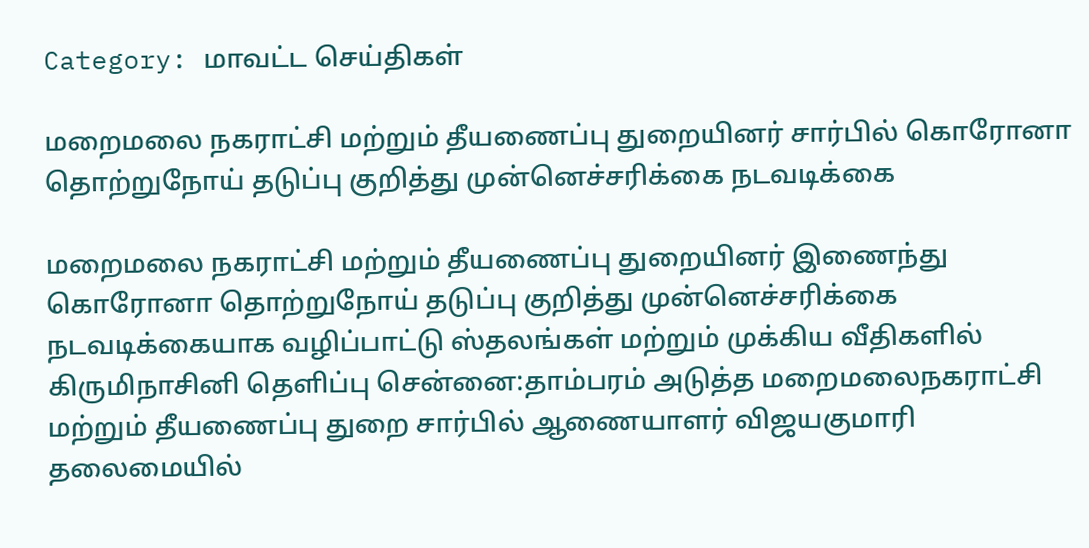Category: மாவட்ட செய்திகள்

மறைமலை நகராட்சி மற்றும் தீயணைப்பு துறையினர் சார்பில் கொரோனா தொற்றுநோய் தடுப்பு குறித்து முன்னெச்சரிக்கை நடவடிக்கை

மறைமலை நகராட்சி மற்றும் தீயணைப்பு துறையினர் இணைந்து கொரோனா தொற்றுநோய் தடுப்பு குறித்து முன்னெச்சரிக்கை நடவடிக்கையாக வழிப்பாட்டு ஸ்தலங்கள் மற்றும் முக்கிய வீதிகளில் கிருமிநாசினி தெளிப்பு சென்னை:தாம்பரம் அடுத்த மறைமலைநகராட்சி மற்றும் தீயணைப்பு துறை சார்பில் ஆணையாளர் விஜயகுமாரி தலைமையில்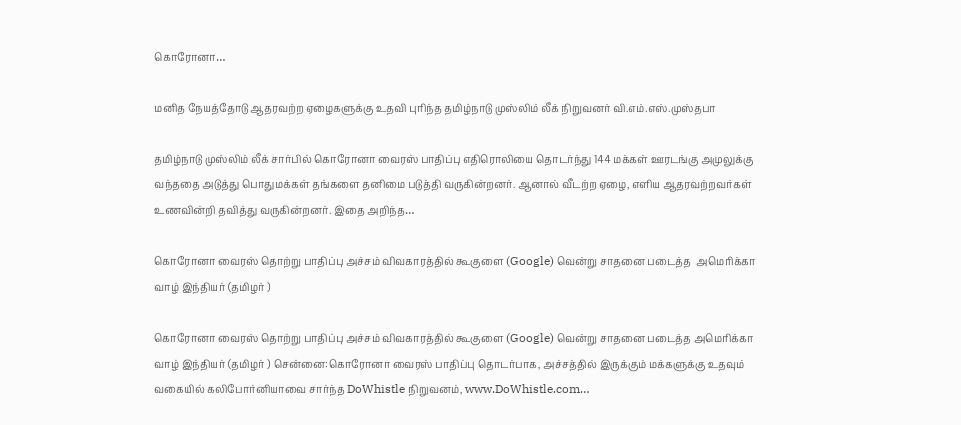கொரோனா…

மனித நேயத்தோடு ஆதரவற்ற ஏழைகளுக்கு உதவி புரிந்த தமிழ்நாடு முஸ்லிம் லீக் நிறுவனர் வி.எம்.எஸ்.முஸ்தபா

தமிழ்நாடு முஸ்லிம் லீக் சார்பில் கொரோனா வைரஸ் பாதிப்பு எதிரொலியை தொடர்ந்து 144 மக்கள் ஊரடங்கு அமுலுக்கு வந்ததை அடுத்து பொதுமக்கள் தங்களை தனிமை படுத்தி வருகின்றனர். ஆனால் வீடற்ற ஏழை, எளிய ஆதரவற்றவர்கள் உணவின்றி தவித்து வருகின்றனர். இதை அறிந்த…

கொரோனா வைரஸ் தொற்று பாதிப்பு அச்சம் விவகாரத்தில் கூகுளை (Google) வென்று சாதனை படைத்த  அமெரிக்கா வாழ் இந்தியர் (தமிழர் )

கொரோனா வைரஸ் தொற்று பாதிப்பு அச்சம் விவகாரத்தில் கூகுளை (Google) வென்று சாதனை படைத்த அமெரிக்கா வாழ் இந்தியர் (தமிழர் ) சென்னை:கொரோனா வைரஸ் பாதிப்பு தொடர்பாக, அச்சத்தில் இருக்கும் மக்களுக்கு உதவும் வகையில் கலிபோர்னியாவை சார்ந்த DoWhistle நிறுவனம், www.DoWhistle.com…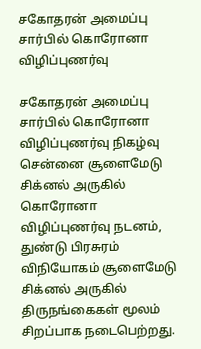சகோதரன் அமைப்பு சார்பில் கொரோனா விழிப்புணர்வு

சகோதரன் அமைப்பு சார்பில் கொரோனா விழிப்புணர்வு நிகழ்வு சென்னை சூளைமேடு சிக்னல் அருகில் கொரோனா விழிப்புணர்வு நடனம், துண்டு பிரசுரம் விநியோகம் சூளைமேடு சிக்னல் அருகில் திருநங்கைகள் மூலம் சிறப்பாக நடைபெற்றது.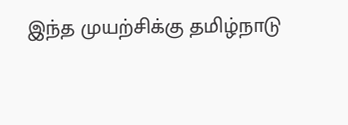இந்த முயற்சிக்கு தமிழ்நாடு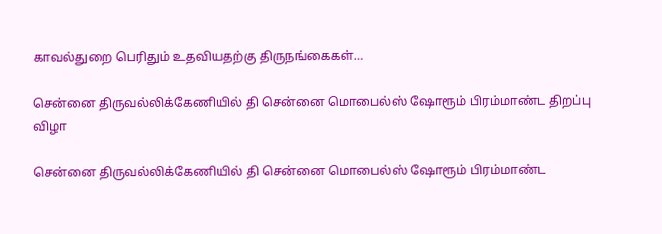காவல்துறை பெரிதும் உதவியதற்கு திருநங்கைகள்…

சென்னை திருவல்லிக்கேணியில் தி சென்னை மொபைல்ஸ் ஷோரூம் பிரம்மாண்ட திறப்பு விழா

சென்னை திருவல்லிக்கேணியில் தி சென்னை மொபைல்ஸ் ஷோரூம் பிரம்மாண்ட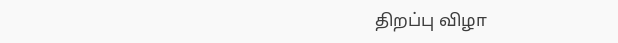திறப்பு விழா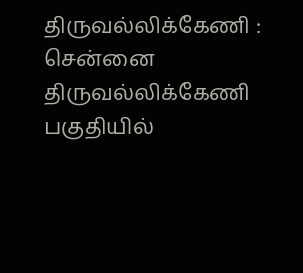திருவல்லிக்கேணி : சென்னை திருவல்லிக்கேணி பகுதியில்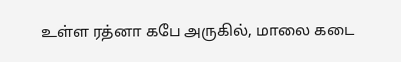உள்ள ரத்னா கபே அருகில், மாலை கடை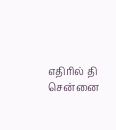எதிரில் தி சென்னை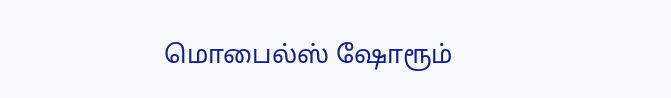மொபைல்ஸ் ஷோரூம்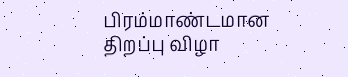பிரம்மாண்டமான திறப்பு விழா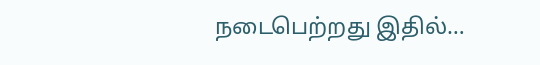நடைபெற்றது இதில்…